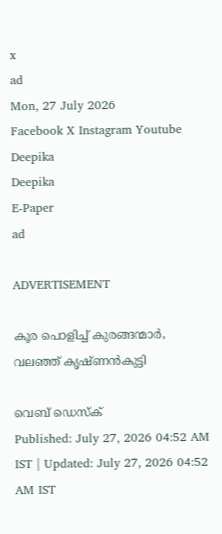x
ad
Mon, 27 July 2026
Facebook X Instagram Youtube
Deepika
Deepika
E-Paper
ad

ADVERTISEMENT

കൂര പൊളിച്ച് കുരങ്ങന്മാർ, വലഞ്ഞ് കൃഷ്ണൻകുട്ടി

വെബ് ഡെസ്ക്
Published: July 27, 2026 04:52 AM IST | Updated: July 27, 2026 04:52 AM IST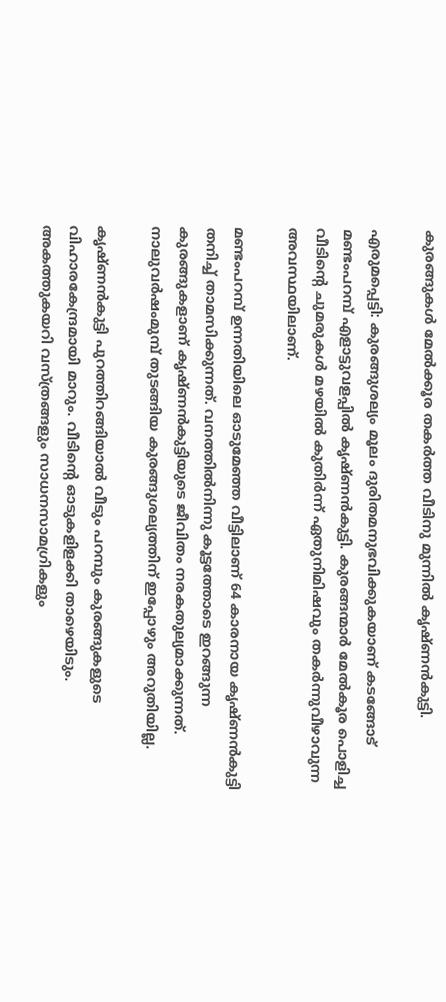കുരങ്ങുകൾ മേൽക്കൂര തകർത്ത വീടിനു മുന്നിൽ കൃഷ്ണൻകുട്ടി.

എരുമപ്പെട്ടി: കുരങ്ങുശല്യം മൂലം ദുരിതമനുഭവിക്കുകയാണ് കടങ്ങോട് മണ്ടംപറമ്പ് എളാട്ടുവളപ്പിൽ കൃഷ്‌ണൻകുട്ടി. കുരങ്ങന്മാർ മേൽകൂര പൊളിച്ച വീടിന്‍റെ ചുമരുകൾ മഴയിൽ കുതിർന്ന് ഏതുനിമിഷവും തകർന്നുവീഴാവുന്ന അവസ്ഥയിലാണ്.

മണ്ടംപറമ്പ് ഉന്നതിയിലെ ഓടുമേഞ്ഞ വീട്ടിലാണ് 64 കാരനായ കൃഷ്ണൻകുട്ടി തനിച്ച് താമസിക്കുന്നത്. വനത്തിൽനിന്നു കൂട്ടത്തോടെ ഇറങ്ങുന്ന കുരങ്ങുകളാണ് കൃഷ്ണൻകുട്ടിയുടെ ജീവിതം നരകതുല്യമാക്കുന്നത്. നാലുവർഷംമുമ്പ് തുടങ്ങിയ കുരങ്ങുശല്യത്തിന് ഇപ്പോഴും അറുതിയില്ല.

കൃഷ്ണൻകുട്ടി പുറത്തിറങ്ങിയാൽ വീടും പറമ്പും കുരങ്ങുകളുടെ വിഹാരകേന്ദ്രമായി മാറും. വീടിന്‍റെ ഓടുകളിളക്കി താഴെയിടും. അകത്തുകയറി വസ്ത്രങ്ങളും സാധനസാമഗ്രികളും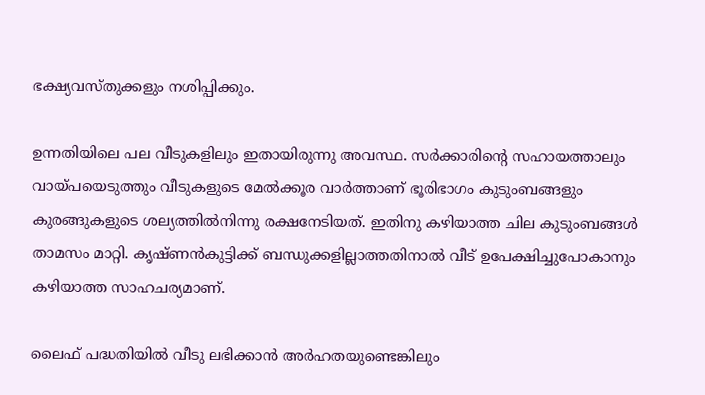ഭക്ഷ്യവസ്തുക്കളും നശിപ്പിക്കും.

ഉന്നതിയിലെ പല വീടുകളിലും ഇതായിരുന്നു അവസ്ഥ. സർക്കാരിന്‍റെ സഹായത്താലും വായ്പയെടുത്തും വീടുകളുടെ മേൽക്കൂര വാർത്താണ് ഭൂരിഭാഗം കുടുംബങ്ങളും കുരങ്ങുകളുടെ ശല്യത്തിൽനിന്നു രക്ഷനേടിയത്. ഇതിനു കഴിയാത്ത ചില കുടുംബങ്ങൾ താമസം മാറ്റി. കൃഷ്ണൻകുട്ടിക്ക് ബന്ധുക്കളില്ലാത്തതിനാൽ വീട് ഉപേക്ഷിച്ചുപോകാനും കഴിയാത്ത സാഹചര്യമാണ്.

ലൈഫ് പദ്ധതിയിൽ വീടു ലഭിക്കാൻ അർഹതയുണ്ടെങ്കിലും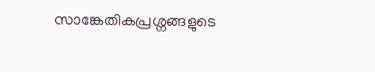സാങ്കേതികപ്രശ്നങ്ങളുടെ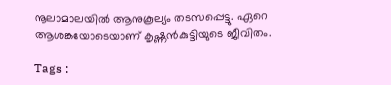നൂലാമാലയിൽ ആനുകൂല്യം തടസപ്പെട്ടു. ഏറെ ആശങ്കയോടെയാണ് കൃഷ്ണൻകുട്ടിയുടെ ജീവിതം.

Tags :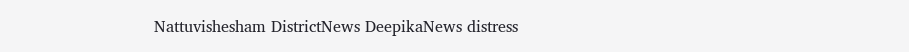Nattuvishesham DistrictNews DeepikaNews distress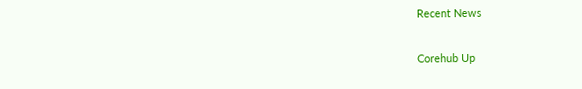Recent News

Corehub Up